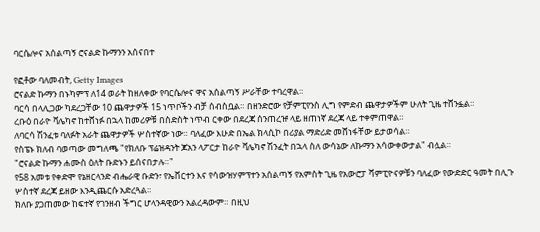ባርሴሎና አሰልጣኝ ሮናልድ ኩማንን አሰናበተ

የፎቶው ባለመብት, Getty Images
ሮናልድ ኩማን በኑካምፕ ለ14 ወራት ከዘለቀው የባርሴሎና ዋና አሰልጣኝ ሥራቸው ተባረዋል።
ባርሳ በላሊጋው ካደረጋቸው 10 ጨዋታዎች 15 ነጥቦችን ብቻ ሰብስቧል። በዘንድሮው የቻምፒየንስ ሊግ የምድብ ጨዋታዎችም ሁለት ጊዜ ተሸንፏል።
ረቡዕ በራዮ ቫሌካኖ ከተሸነፉ በኋላ ከመሪዎቹ በስድስት ነጥብ ርቀው በደረጃ ሰንጠረዡ ላይ ዘጠነኛ ደረጃ ላይ ተቀምጠዋል።
ለባርሳ ሽንፈቱ ባለፉት አራት ጨዋታዎች ሦስተኛው ነው። ባለፈው እሁድ በኤል ክላሲኮ በሪያል ማድሪድ መሸነፋቸው ይታወሳል።
የስፔኑ ክለብ ባወጣው መግለጫ "የክለቡ ፕሬዝዳንት ጆአን ላፖርታ ከራዮ ቫሌካኖ ሽንፈት በኋላ ስለ ውሳኔው ለኩማን አሳውቀውታል" ብሏል።
"ሮናልድ ኩማን ሐሙስ ዕለት ቡድኑን ይሰናበታሉ።"
የ58 አመቱ የቀድሞ የኔዘርላንድ ብሔራዊ ቡድን፣ የኤቨርተን እና የሳውዝሃምፕተን አሰልጣኝ የአምስት ጊዜ የአውሮፓ ሻምፒዮናዎቹን ባለፈው የውድድር ዓመት በሊጉ ሦስተኛ ደረጃ ይዘው እንዲጨርሱ አድረጓል።
ክለቡ ያጋጠመው ከፍተኛ የገንዘብ ችግር ሆላንዳዊውን አልረዳውም። በዚህ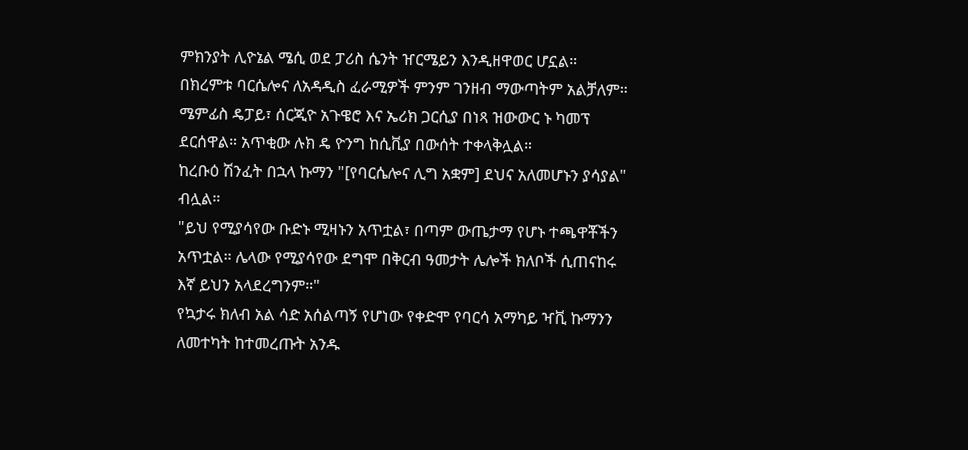ምክንያት ሊዮኔል ሜሲ ወደ ፓሪስ ሴንት ዠርሜይን እንዲዘዋወር ሆኗል።
በክረምቱ ባርሴሎና ለአዳዲስ ፈራሚዎች ምንም ገንዘብ ማውጣትም አልቻለም። ሜምፊስ ዴፓይ፣ ሰርጂዮ አጉዌሮ እና ኤሪክ ጋርሲያ በነጻ ዝውውር ኑ ካመፕ ደርሰዋል። አጥቂው ሉክ ዴ ዮንግ ከሲቪያ በውሰት ተቀላቅሏል።
ከረቡዕ ሽንፈት በኋላ ኩማን "[የባርሴሎና ሊግ አቋም] ደህና አለመሆኑን ያሳያል" ብሏል።
"ይህ የሚያሳየው ቡድኑ ሚዛኑን አጥቷል፣ በጣም ውጤታማ የሆኑ ተጫዋቾችን አጥቷል። ሌላው የሚያሳየው ደግሞ በቅርብ ዓመታት ሌሎች ክለቦች ሲጠናከሩ እኛ ይህን አላደረግንም።"
የኳታሩ ክለብ አል ሳድ አሰልጣኝ የሆነው የቀድሞ የባርሳ አማካይ ዣቪ ኩማንን ለመተካት ከተመረጡት አንዱ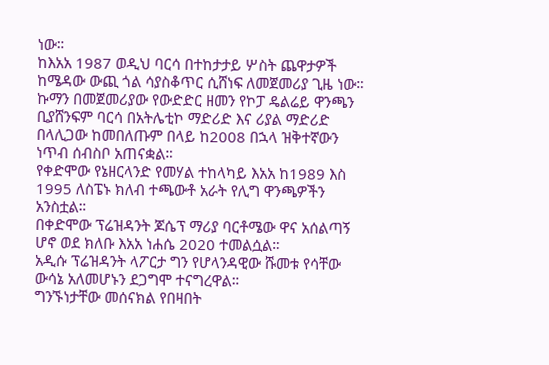ነው።
ከእአአ 1987 ወዲህ ባርሳ በተከታታይ ሦስት ጨዋታዎች ከሜዳው ውጪ ጎል ሳያስቆጥር ሲሸነፍ ለመጀመሪያ ጊዜ ነው።
ኩማን በመጀመሪያው የውድድር ዘመን የኮፓ ዴልሬይ ዋንጫን ቢያሸንፍም ባርሳ በአትሌቲኮ ማድሪድ እና ሪያል ማድሪድ በላሊጋው ከመበለጡም በላይ ከ2008 በኋላ ዝቅተኛውን ነጥብ ሰብስቦ አጠናቋል።
የቀድሞው የኔዘርላንድ የመሃል ተከላካይ እአአ ከ1989 እስ 1995 ለስፔኑ ክለብ ተጫውቶ አራት የሊግ ዋንጫዎችን አንስቷል።
በቀድሞው ፕሬዝዳንት ጆሴፕ ማሪያ ባርቶሜው ዋና አሰልጣኝ ሆኖ ወደ ክለቡ እአአ ነሐሴ 2020 ተመልሷል።
አዲሱ ፕሬዝዳንት ላፖርታ ግን የሆላንዳዊው ሹመቱ የሳቸው ውሳኔ አለመሆኑን ደጋግሞ ተናግረዋል።
ግንኙነታቸው መሰናክል የበዛበት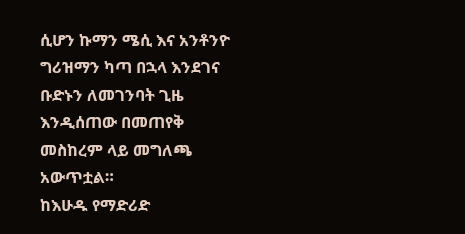ሲሆን ኩማን ሜሲ እና አንቶንዮ ግሪዝማን ካጣ በኋላ እንደገና ቡድኑን ለመገንባት ጊዜ እንዲሰጠው በመጠየቅ መስከረም ላይ መግለጫ አውጥቷል።
ከእሁዱ የማድሪድ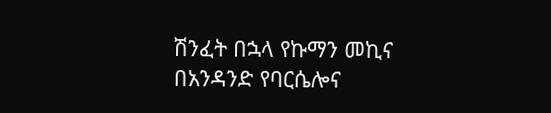ሽንፈት በኋላ የኩማን መኪና በአንዳንድ የባርሴሎና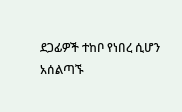ደጋፊዎች ተከቦ የነበረ ሲሆን አሰልጣኙ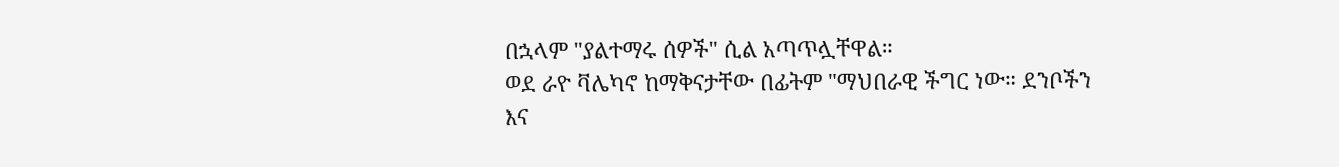በኋላም "ያልተማሩ ሰዎች" ሲል አጣጥሏቸዋል።
ወደ ራዮ ቫሌካኖ ከማቅናታቸው በፊትም "ማህበራዊ ችግር ነው። ደንቦችን እና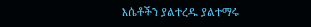እሴቶችን ያልተረዱ ያልተማሩ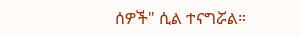ሰዎች" ሲል ተናግሯል።